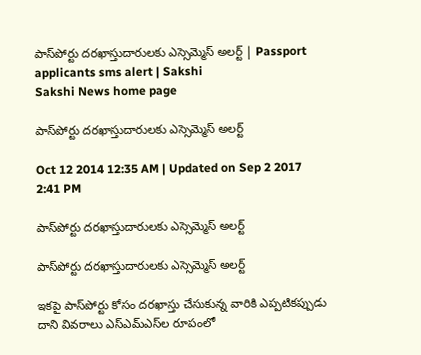పాస్‌పోర్టు దరఖాస్తుదారులకు ఎస్సెమ్మెస్ అలర్ట్ | Passport applicants sms alert | Sakshi
Sakshi News home page

పాస్‌పోర్టు దరఖాస్తుదారులకు ఎస్సెమ్మెస్ అలర్ట్

Oct 12 2014 12:35 AM | Updated on Sep 2 2017 2:41 PM

పాస్‌పోర్టు దరఖాస్తుదారులకు ఎస్సెమ్మెస్ అలర్ట్

పాస్‌పోర్టు దరఖాస్తుదారులకు ఎస్సెమ్మెస్ అలర్ట్

ఇకపై పాస్‌పోర్టు కోసం దరఖాస్తు చేసుకున్న వారికి ఎప్పటికప్పుడు దాని వివరాలు ఎస్‌ఎమ్‌ఎస్‌ల రూపంలో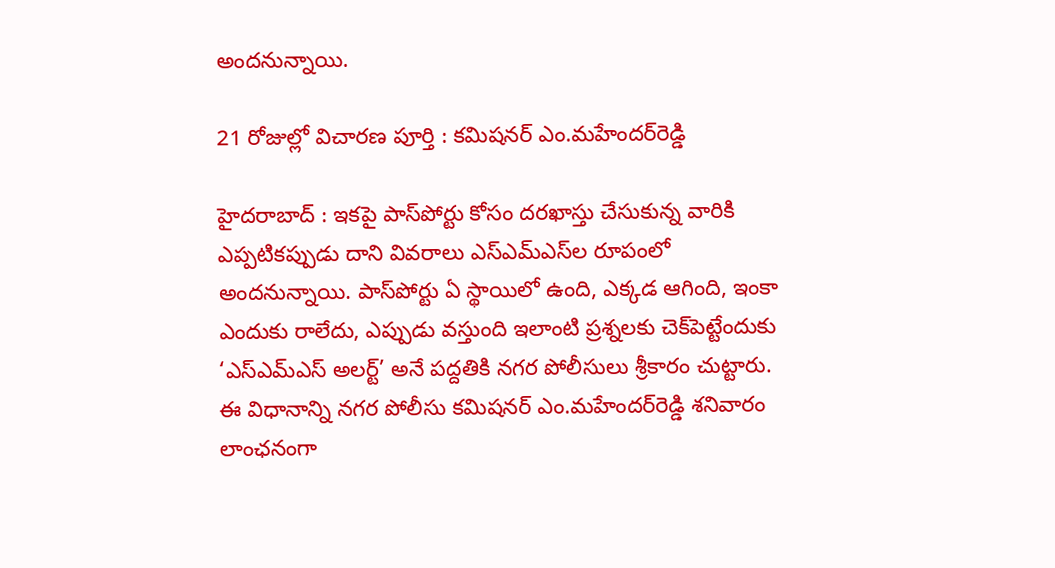అందనున్నాయి.

21 రోజుల్లో విచారణ పూర్తి : కమిషనర్ ఎం.మహేందర్‌రెడ్డి

హైదరాబాద్ : ఇకపై పాస్‌పోర్టు కోసం దరఖాస్తు చేసుకున్న వారికి ఎప్పటికప్పుడు దాని వివరాలు ఎస్‌ఎమ్‌ఎస్‌ల రూపంలో అందనున్నాయి. పాస్‌పోర్టు ఏ స్థాయిలో ఉంది, ఎక్కడ ఆగింది, ఇంకా ఎందుకు రాలేదు, ఎప్పుడు వస్తుంది ఇలాంటి ప్రశ్నలకు చెక్‌పెట్టేందుకు ‘ఎస్‌ఎమ్‌ఎస్ అలర్ట్’ అనే పద్దతికి నగర పోలీసులు శ్రీకారం చుట్టారు. ఈ విధానాన్ని నగర పోలీసు కమిషనర్ ఎం.మహేందర్‌రెడ్డి శనివారం లాంఛనంగా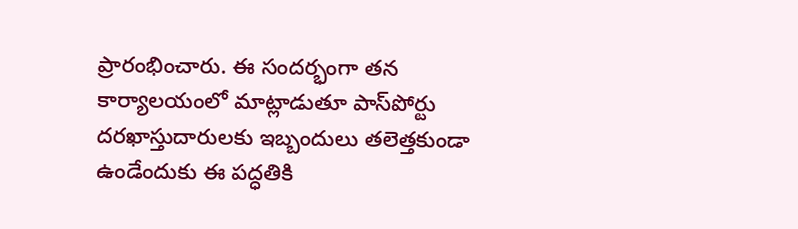ప్రారంభించారు. ఈ సందర్భంగా తన కార్యాలయంలో మాట్లాడుతూ పాస్‌పోర్టు దరఖాస్తుదారులకు ఇబ్బందులు తలెత్తకుండా ఉండేందుకు ఈ పద్ధతికి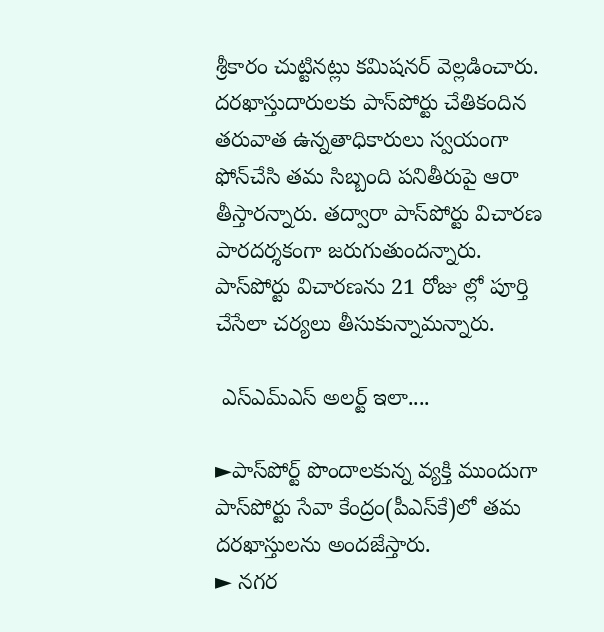శ్రీకారం చుట్టినట్లు కమిషనర్ వెల్లడించారు. దరఖాస్తుదారులకు పాస్‌పోర్టు చేతికందిన తరువాత ఉన్నతాధికారులు స్వయంగా ఫోన్‌చేసి తమ సిబ్బంది పనితీరుపై ఆరా తీస్తారన్నారు. తద్వారా పాస్‌పోర్టు విచారణ పారదర్శకంగా జరుగుతుందన్నారు. పాస్‌పోర్టు విచారణను 21 రోజు ల్లో పూర్తి చేసేలా చర్యలు తీసుకున్నామన్నారు.

 ఎస్‌ఎమ్‌ఎస్ అలర్ట్ ఇలా....

►పాస్‌పోర్ట్ పొందాలకున్న వ్యక్తి ముందుగా పాస్‌పోర్టు సేవా కేంద్రం(పీఎస్‌కే)లో తమ దరఖాస్తులను అందజేస్తారు.
► నగర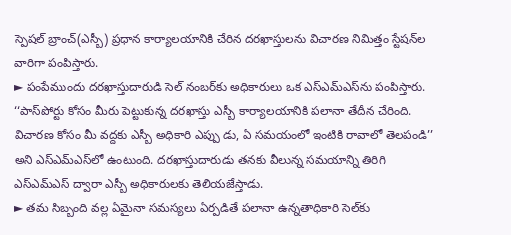స్పెషల్ బ్రాంచ్(ఎస్బీ) ప్రధాన కార్యాలయానికి చేరిన దరఖాస్తులను విచారణ నిమిత్తం స్టేషన్‌ల వారిగా పంపిస్తారు.
► పంపేముందు దరఖాస్తుదారుడి సెల్ నంబర్‌కు అధికారులు ఒక ఎస్‌ఎమ్‌ఎస్‌ను పంపిస్తారు. ‘‘పాస్‌పోర్టు కోసం మీరు పెట్టుకున్న దరఖాస్తు ఎస్బీ కార్యాలయానికి పలానా తేదీన చేరింది. విచారణ కోసం మీ వద్దకు ఎస్బీ అధికారి ఎప్పు డు, ఏ సమయంలో ఇంటికి రావాలో తెలపండి’’ అని ఎస్‌ఎమ్‌ఎస్‌లో ఉంటుంది. దరఖాస్తుదారుడు తనకు వీలున్న సమయాన్ని తిరిగి ఎస్‌ఎమ్‌ఎస్ ద్వారా ఎస్బీ అధికారులకు తెలియజేస్తాడు.
► తమ సిబ్బంది వల్ల ఏమైనా సమస్యలు ఏర్పడితే పలానా ఉన్నతాధికారి సెల్‌కు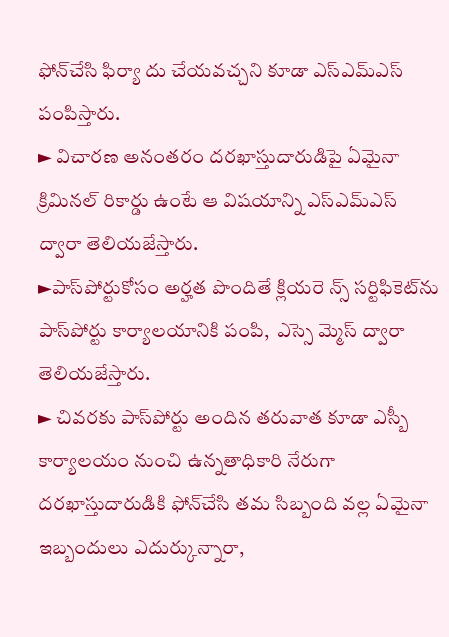ఫోన్‌చేసి ఫిర్యా దు చేయవచ్చని కూడా ఎస్‌ఎమ్‌ఎస్ పంపిస్తారు.
► విచారణ అనంతరం దరఖాస్తుదారుడిపై ఏమైనా క్రిమినల్ రికార్డు ఉంటే ఆ విషయాన్ని ఎస్‌ఎమ్‌ఎస్ ద్వారా తెలియజేస్తారు.
►పాస్‌పోర్టుకోసం అర్హత పొందితే క్లియరె న్స్ సర్టిఫికెట్‌ను పాస్‌పోర్టు కార్యాలయానికి పంపి,  ఎస్సె మ్మెస్ ద్వారా తెలియజేస్తారు.
► చివరకు పాస్‌పోర్టు అందిన తరువాత కూడా ఎస్బీ కార్యాలయం నుంచి ఉన్నతాధికారి నేరుగా దరఖాస్తుదారుడికి ఫోన్‌చేసి తమ సిబ్బంది వల్ల ఏమైనా ఇబ్బందులు ఎదుర్కున్నారా,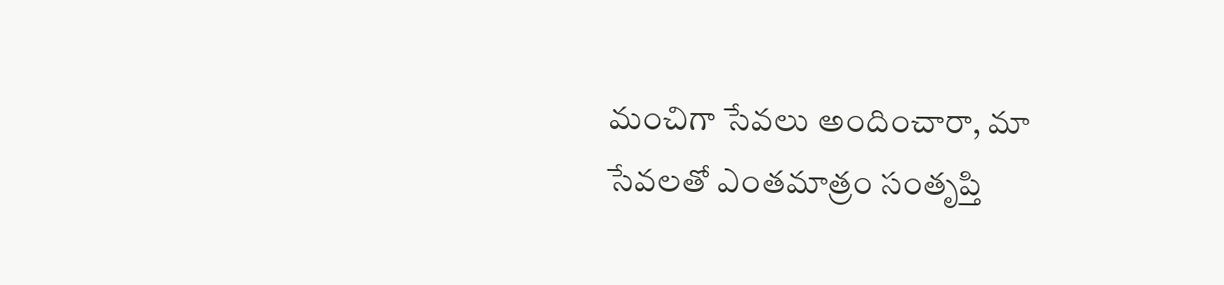మంచిగా సేవలు అందించారా, మా సేవలతో ఎంతమాత్రం సంతృప్తి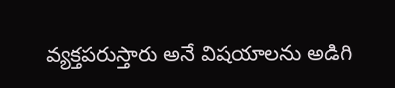వ్యక్తపరుస్తారు అనే విషయాలను అడిగి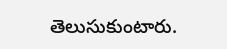తెలుసుకుంటారు.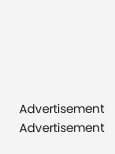Advertisement
Advertisement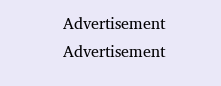Advertisement
Advertisement